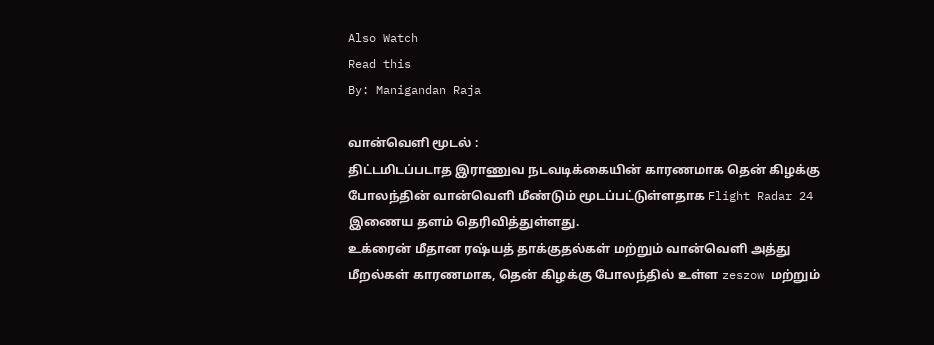Also Watch
Read this
By: Manigandan Raja

வான்வெளி மூடல் :
திட்டமிடப்படாத இராணுவ நடவடிக்கையின் காரணமாக தென் கிழக்கு போலந்தின் வான்வெளி மீண்டும் மூடப்பட்டுள்ளதாக Flight Radar 24 இணைய தளம் தெரிவித்துள்ளது.
உக்ரைன் மீதான ரஷ்யத் தாக்குதல்கள் மற்றும் வான்வெளி அத்து மீறல்கள் காரணமாக, தென் கிழக்கு போலந்தில் உள்ள zeszow மற்றும்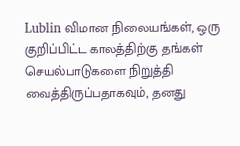Lublin விமான நிலையங்கள், ஒரு குறிப்பிட்ட காலத்திற்கு தங்கள் செயல்பாடுகளை நிறுத்தி வைத்திருப்பதாகவும், தனது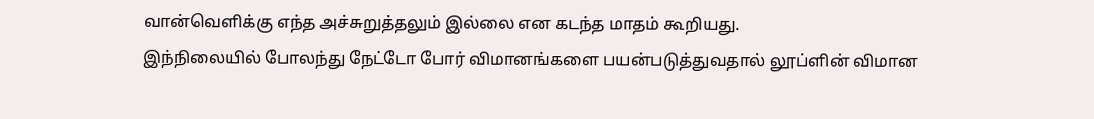வான்வெளிக்கு எந்த அச்சுறுத்தலும் இல்லை என கடந்த மாதம் கூறியது.
இந்நிலையில் போலந்து நேட்டோ போர் விமானங்களை பயன்படுத்துவதால் லூப்ளின் விமான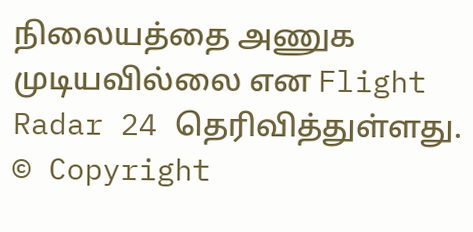நிலையத்தை அணுக முடியவில்லை என Flight Radar 24 தெரிவித்துள்ளது.
© Copyright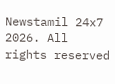Newstamil 24x7 2026. All rights reserved